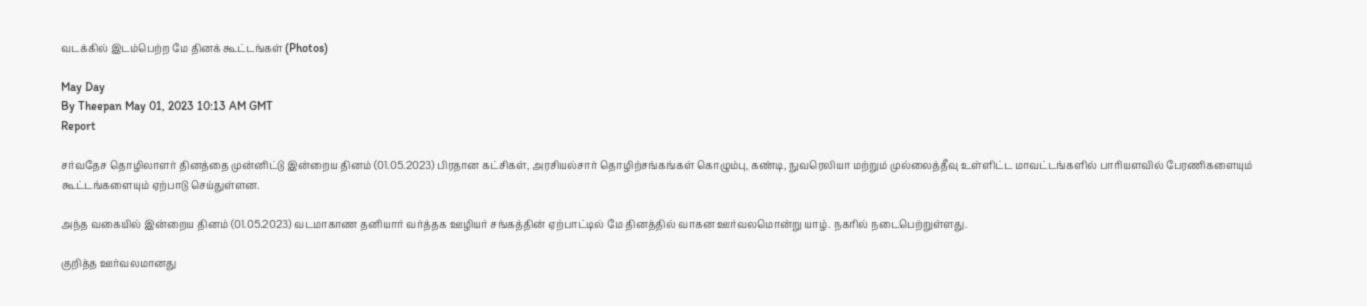வடக்கில் இடம்பெற்ற மே தினக் கூட்டங்கள் (Photos)

May Day
By Theepan May 01, 2023 10:13 AM GMT
Report

சர்வதேச தொழிலாளர் தினத்தை முன்னிட்டு இன்றைய தினம் (01.05.2023) பிரதான கட்சிகள், அரசியல்சார் தொழிற்சங்கங்கள் கொழும்பு, கண்டி, நுவரெலியா மற்றும் முல்லைத்தீவு உள்ளிட்ட மாவட்டங்களில் பாரியளவில் பேரணிகளையும் கூட்டங்களையும் ஏற்பாடு செய்துள்ளன.

அந்த வகையில் இன்றைய தினம் (01.05.2023) வடமாகாண தனியார் வர்த்தக ஊழியர் சங்கத்தின் ஏற்பாட்டில் மே தினத்தில் வாகன ஊர்வலமொன்று யாழ். நகரில் நடைபெற்றுள்ளது.

குறித்த ஊர்வலமானது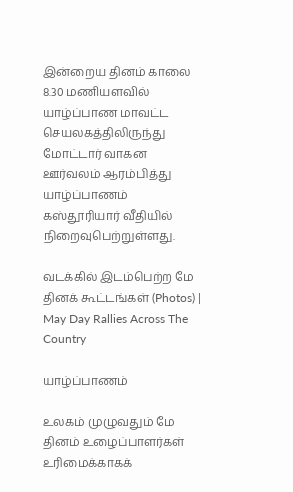இன்றைய தினம் காலை 8.30 மணியளவில் யாழ்ப்பாண மாவட்ட செயலகத்திலிருந்து மோட்டார் வாகன ஊர்வலம் ஆரம்பித்து யாழ்ப்பாணம் கஸ்தூரியார் வீதியில் நிறைவுபெற்றுள்ளது.

வடக்கில் இடம்பெற்ற மே தினக் கூட்டங்கள் (Photos) | May Day Rallies Across The Country

யாழ்ப்பாணம்

உலகம் முழுவதும் மே தினம் உழைப்பாளர்கள் உரிமைக்காகக்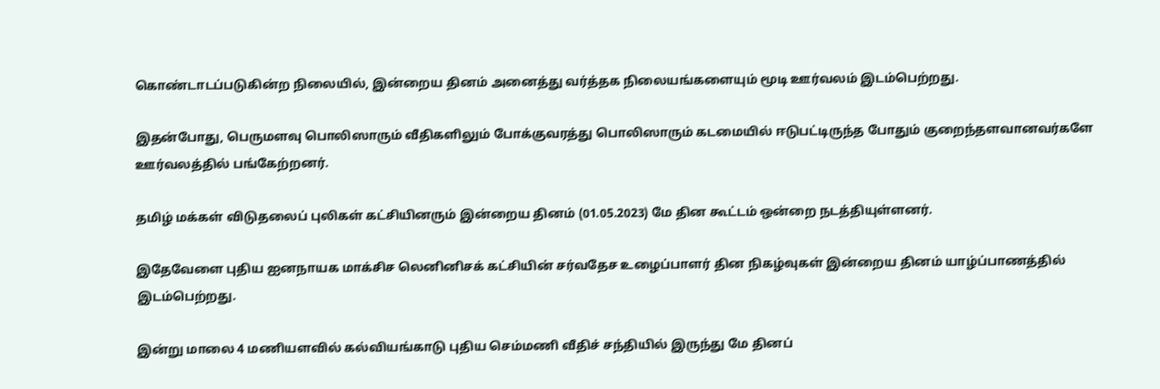கொண்டாடப்படுகின்ற நிலையில், இன்றைய தினம் அனைத்து வர்த்தக நிலையங்களையும் மூடி ஊர்வலம் இடம்பெற்றது.

இதன்போது, பெருமளவு பொலிஸாரும் வீதிகளிலும் போக்குவரத்து பொலிஸாரும் கடமையில் ஈடுபட்டிருந்த போதும் குறைந்தளவானவர்களே ஊர்வலத்தில் பங்கேற்றனர்.

தமிழ் மக்கள் விடுதலைப் புலிகள் கட்சியினரும் இன்றைய தினம் (01.05.2023) மே தின கூட்டம் ஒன்றை நடத்தியுள்ளனர்.

இதேவேளை புதிய ஐனநாயக மாக்சிச லெனினிசக் கட்சியின் சர்வதேச உழைப்பாளர் தின நிகழ்வுகள் இன்றைய தினம் யாழ்ப்பாணத்தில் இடம்பெற்றது.

இன்று மாலை 4 மணியளவில் கல்வியங்காடு புதிய செம்மணி வீதிச் சந்தியில் இருந்து மே தினப்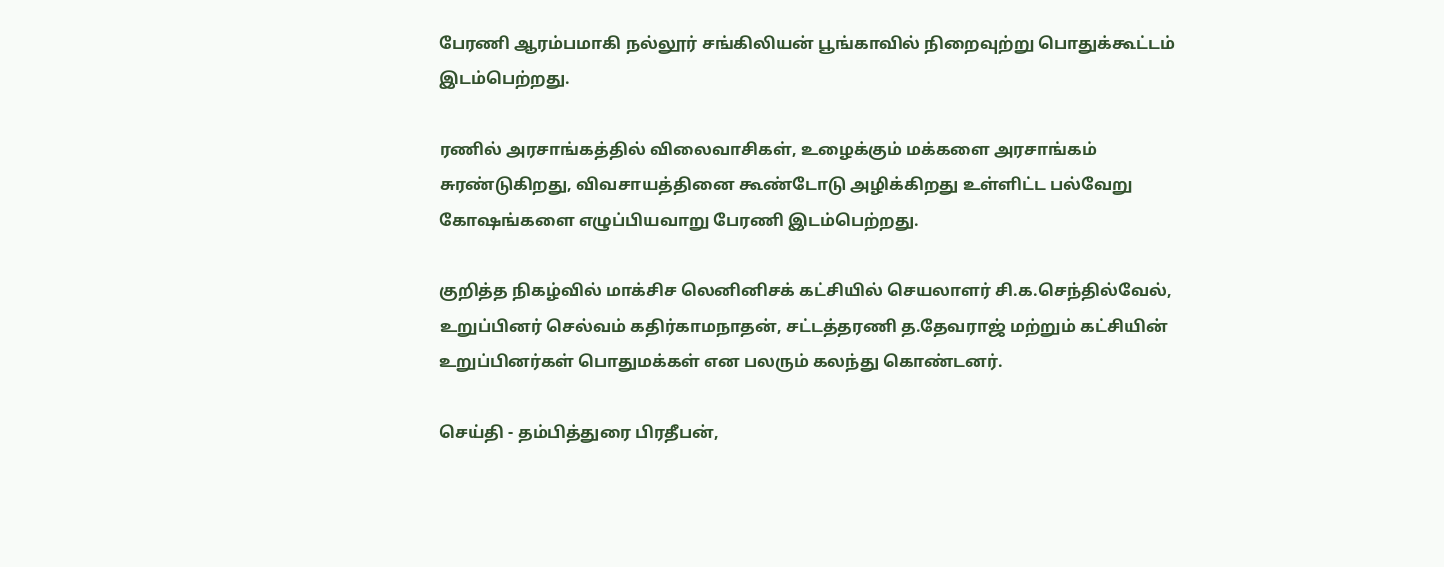பேரணி ஆரம்பமாகி நல்லூர் சங்கிலியன் பூங்காவில் நிறைவுற்று பொதுக்கூட்டம் இடம்பெற்றது.

ரணில் அரசாங்கத்தில் விலைவாசிகள், உழைக்கும் மக்களை அரசாங்கம் சுரண்டுகிறது, விவசாயத்தினை கூண்டோடு அழிக்கிறது உள்ளிட்ட பல்வேறு கோஷங்களை எழுப்பியவாறு பேரணி இடம்பெற்றது.

குறித்த நிகழ்வில் மாக்சிச லெனினிசக் கட்சியில் செயலாளர் சி.க.செந்தில்வேல், உறுப்பினர் செல்வம் கதிர்காமநாதன், சட்டத்தரணி த.தேவராஜ் மற்றும் கட்சியின் உறுப்பினர்கள் பொதுமக்கள் என பலரும் கலந்து கொண்டனர்.

செய்தி - தம்பித்துரை பிரதீபன்,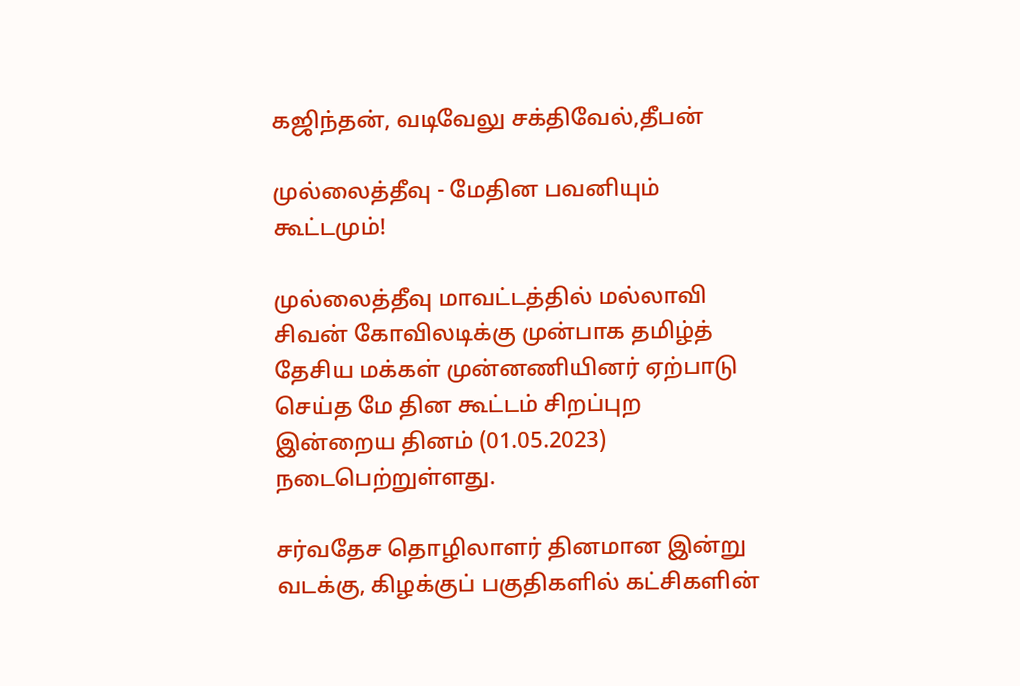கஜிந்தன், வடிவேலு சக்திவேல்,தீபன்

முல்லைத்தீவு - மேதின பவனியும் கூட்டமும்!

முல்லைத்தீவு மாவட்டத்தில் மல்லாவி சிவன் கோவிலடிக்கு முன்பாக தமிழ்த் தேசிய மக்கள் முன்னணியினர் ஏற்பாடு செய்த மே தின கூட்டம் சிறப்புற இன்றைய தினம் (01.05.2023) நடைபெற்றுள்ளது.

சர்வதேச தொழிலாளர் தினமான இன்று வடக்கு, கிழக்குப் பகுதிகளில் கட்சிகளின்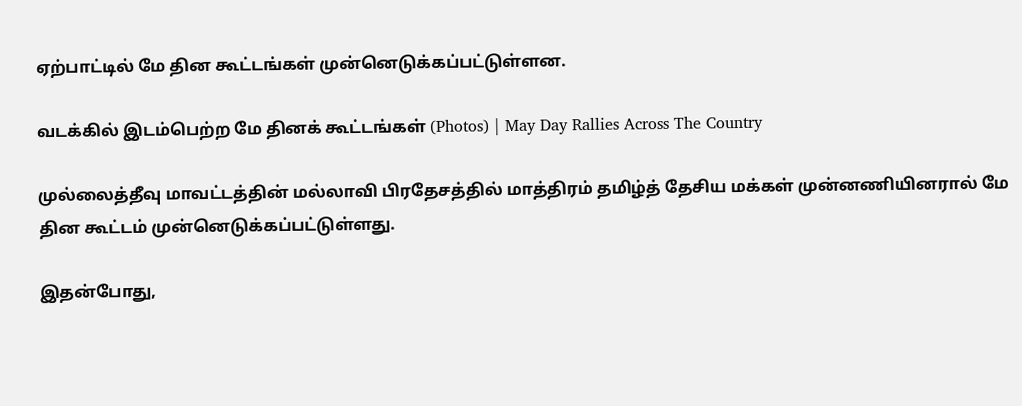ஏற்பாட்டில் மே தின கூட்டங்கள் முன்னெடுக்கப்பட்டுள்ளன.

வடக்கில் இடம்பெற்ற மே தினக் கூட்டங்கள் (Photos) | May Day Rallies Across The Country

முல்லைத்தீவு மாவட்டத்தின் மல்லாவி பிரதேசத்தில் மாத்திரம் தமிழ்த் தேசிய மக்கள் முன்னணியினரால் மே தின கூட்டம் முன்னெடுக்கப்பட்டுள்ளது.

இதன்போது,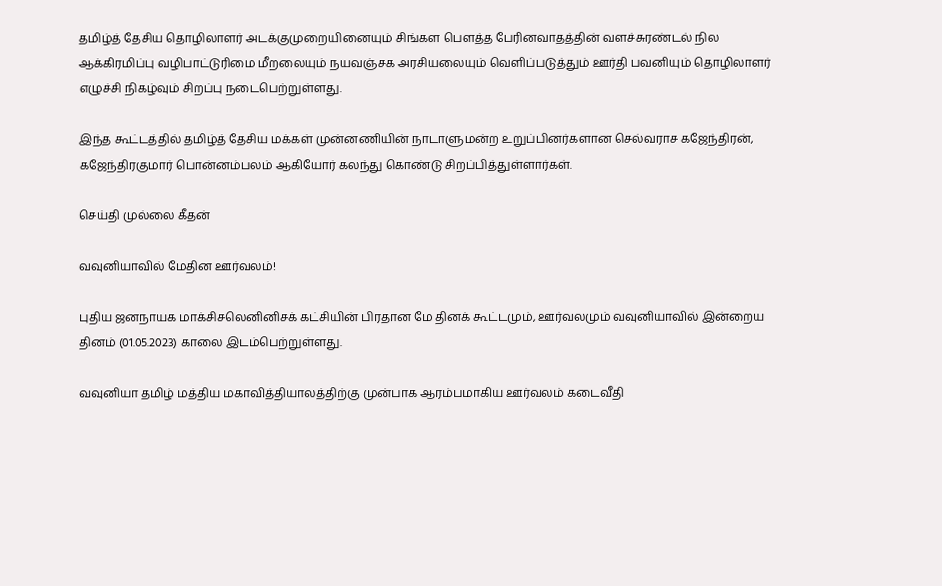தமிழ்த் தேசிய தொழிலாளர் அடக்குமுறையினையும் சிங்கள பௌத்த பேரினவாதத்தின் வளச்சுரண்டல் நில ஆக்கிரமிப்பு வழிபாட்டுரிமை மீறலையும் நயவஞ்சக அரசியலையும் வெளிப்படுத்தும் ஊர்தி பவனியும் தொழிலாளர் எழுச்சி நிகழ்வும் சிறப்பு நடைபெற்றுள்ளது.

இந்த கூட்டத்தில் தமிழ்த் தேசிய மக்கள் முன்னணியின் நாடாளுமன்ற உறுப்பினர்களான செல்வராச கஜேந்திரன், கஜேந்திரகுமார் பொன்னம்பலம் ஆகியோர் கலந்து கொண்டு சிறப்பித்துள்ளார்கள்.

செய்தி முல்லை கீதன்

வவுனியாவில் மேதின ஊர்வலம்!

புதிய ஜனநாயக மாக்சிசலெனினிசக் கட்சியின் பிரதான மே தினக் கூட்டமும், ஊர்வலமும் வவுனியாவில் இன்றைய தினம் (01.05.2023) காலை இடம்பெற்றுள்ளது.

வவுனியா தமிழ் மத்திய மகாவித்தியாலத்திற்கு முன்பாக ஆரம்பமாகிய ஊர்வலம் கடைவீதி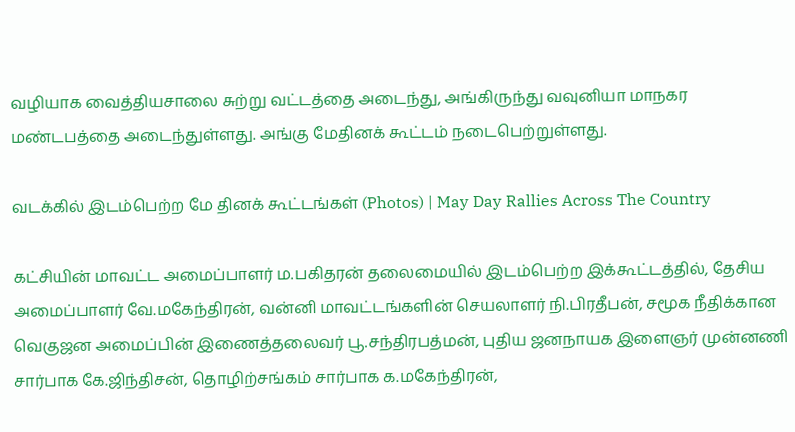வழியாக வைத்தியசாலை சுற்று வட்டத்தை அடைந்து, அங்கிருந்து வவுனியா மாநகர மண்டபத்தை அடைந்துள்ளது. அங்கு மேதினக் கூட்டம் நடைபெற்றுள்ளது.

வடக்கில் இடம்பெற்ற மே தினக் கூட்டங்கள் (Photos) | May Day Rallies Across The Country

கட்சியின் மாவட்ட அமைப்பாளர் ம.பகிதரன் தலைமையில் இடம்பெற்ற இக்கூட்டத்தில், தேசிய அமைப்பாளர் வே.மகேந்திரன், வன்னி மாவட்டங்களின் செயலாளர் நி.பிரதீபன், சமூக நீதிக்கான வெகுஜன அமைப்பின் இணைத்தலைவர் பூ.சந்திரபத்மன், புதிய ஜனநாயக இளைஞர் முன்னணி சார்பாக கே.ஜிந்திசன், தொழிற்சங்கம் சார்பாக க.மகேந்திரன்,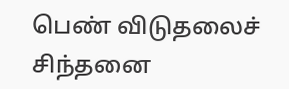பெண் விடுதலைச் சிந்தனை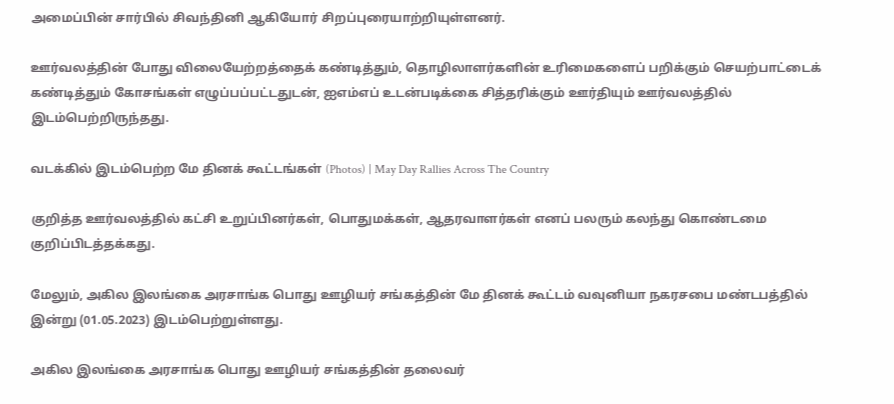அமைப்பின் சார்பில் சிவந்தினி ஆகியோர் சிறப்புரையாற்றியுள்ளனர்.

ஊர்வலத்தின் போது விலையேற்றத்தைக் கண்டித்தும், தொழிலாளர்களின் உரிமைகளைப் பறிக்கும் செயற்பாட்டைக் கண்டித்தும் கோசங்கள் எழுப்பப்பட்டதுடன், ஐஎம்எப் உடன்படிக்கை சித்தரிக்கும் ஊர்தியும் ஊர்வலத்தில் இடம்பெற்றிருந்தது.

வடக்கில் இடம்பெற்ற மே தினக் கூட்டங்கள் (Photos) | May Day Rallies Across The Country

குறித்த ஊர்வலத்தில் கட்சி உறுப்பினர்கள், பொதுமக்கள், ஆதரவாளர்கள் எனப் பலரும் கலந்து கொண்டமை குறிப்பிடத்தக்கது.

மேலும், அகில இலங்கை அரசாங்க பொது ஊழியர் சங்கத்தின் மே தினக் கூட்டம் வவுனியா நகரசபை மண்டபத்தில் இன்று (01.05.2023) இடம்பெற்றுள்ளது.

அகில இலங்கை அரசாங்க பொது ஊழியர் சங்கத்தின் தலைவர்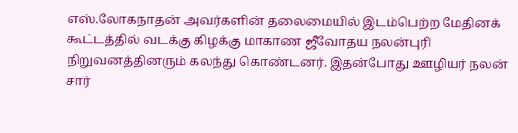எஸ்.லோகநாதன் அவர்களின் தலைமையில் இடம்பெற்ற மேதினக் கூட்டத்தில் வடக்கு கிழக்கு மாகாண ஜீவோதய நலன்புரி நிறுவனத்தினரும் கலந்து கொண்டனர். இதன்போது ஊழியர் நலன் சார்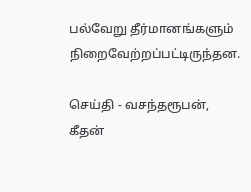பல்வேறு தீர்மானங்களும் நிறைவேற்றப்பட்டிருந்தன.

செய்தி - வசந்தரூபன், கீதன்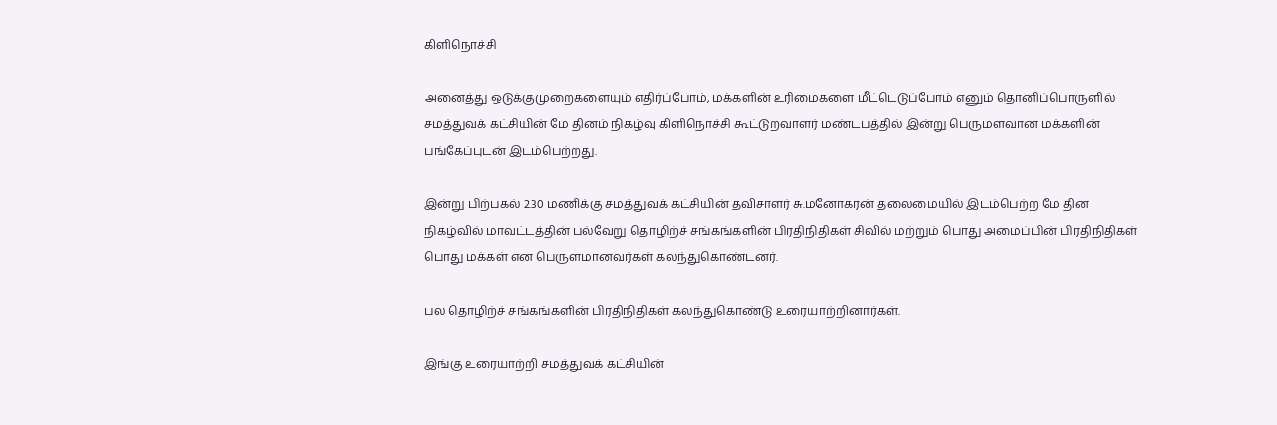கிளிநொச்சி

அனைத்து ஒடுக்குமுறைகளையும் எதிர்ப்போம், மக்களின் உரிமைகளை மீட்டெடுப்போம் எனும் தொனிப்பொருளில் சமத்துவக் கட்சியின் மே தினம் நிகழ்வு கிளிநொச்சி கூட்டுறவாளர் மண்டபத்தில் இன்று பெருமளவான மக்களின் பங்கேப்புடன் இடம்பெற்றது.

இன்று பிற்பகல் 2.30 மணிக்கு சமத்துவக் கட்சியின் தவிசாளர் சு.மனோகரன் தலைமையில் இடம்பெற்ற மே தின நிகழ்வில் மாவட்டத்தின் பல்வேறு தொழிற்ச் சங்கங்களின் பிரதிநிதிகள் சிவில் மற்றும் பொது அமைப்பின் பிரதிநிதிகள் பொது மக்கள் என பெருளமானவர்கள் கலந்துகொண்டனர்.

பல தொழிற்ச் சங்கங்களின் பிரதிநிதிகள் கலந்துகொண்டு உரையாற்றினார்கள்.

இங்கு உரையாற்றி சமத்துவக் கட்சியின்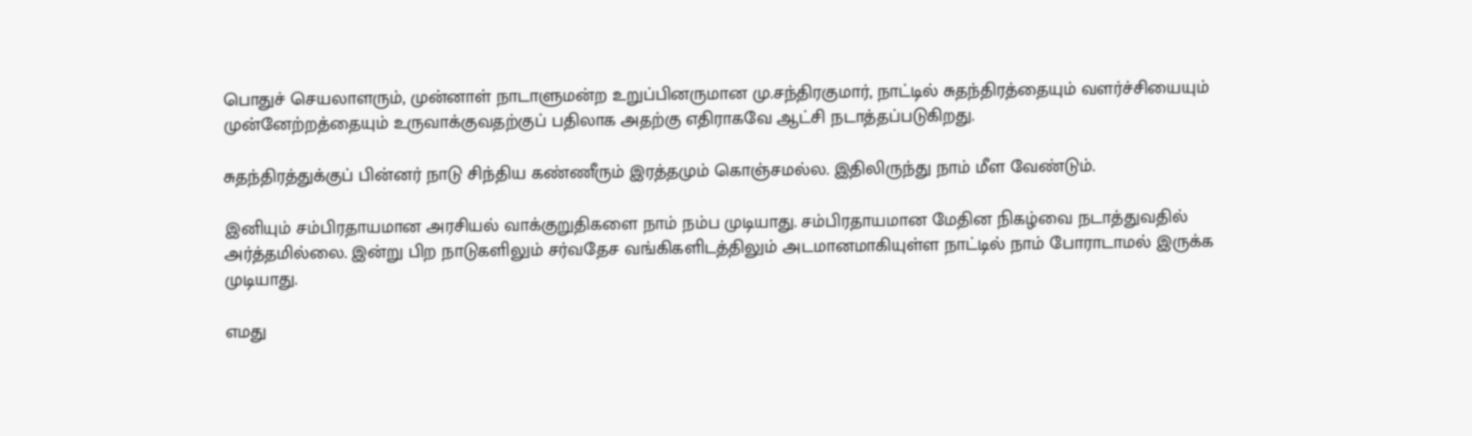பொதுச் செயலாளரும், முன்னாள் நாடாளுமன்ற உறுப்பினருமான மு.சந்திரகுமார், நாட்டில் சுதந்திரத்தையும் வளர்ச்சியையும் முன்னேற்றத்தையும் உருவாக்குவதற்குப் பதிலாக அதற்கு எதிராகவே ஆட்சி நடாத்தப்படுகிறது.

சுதந்திரத்துக்குப் பின்னர் நாடு சிந்திய கண்ணீரும் இரத்தமும் கொஞ்சமல்ல. இதிலிருந்து நாம் மீள வேண்டும்.

இனியும் சம்பிரதாயமான அரசியல் வாக்குறுதிகளை நாம் நம்ப முடியாது. சம்பிரதாயமான மேதின நிகழ்வை நடாத்துவதில் அர்த்தமில்லை. இன்று பிற நாடுகளிலும் சர்வதேச வங்கிகளிடத்திலும் அடமானமாகியுள்ள நாட்டில் நாம் போராடாமல் இருக்க முடியாது.

எமது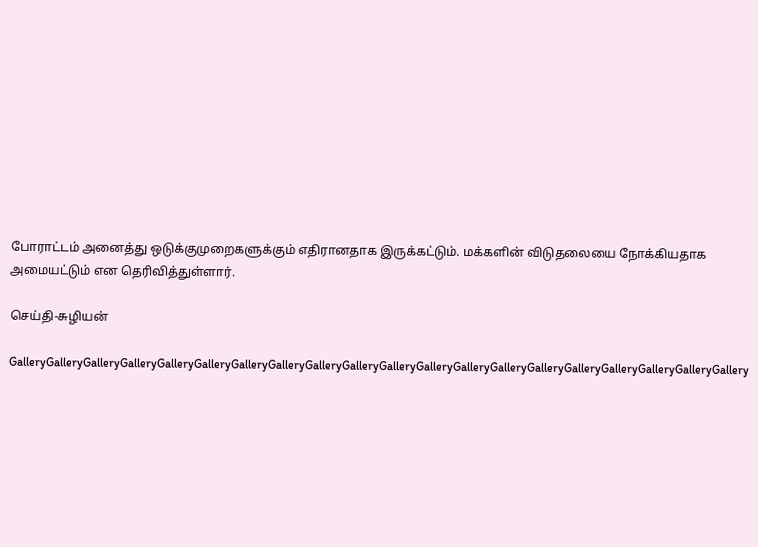போராட்டம் அனைத்து ஒடுக்குமுறைகளுக்கும் எதிரானதாக இருக்கட்டும். மக்களின் விடுதலையை நோக்கியதாக அமையட்டும் என தெரிவித்துள்ளார்.

செய்தி-சுழியன்

GalleryGalleryGalleryGalleryGalleryGalleryGalleryGalleryGalleryGalleryGalleryGalleryGalleryGalleryGalleryGalleryGalleryGalleryGalleryGallery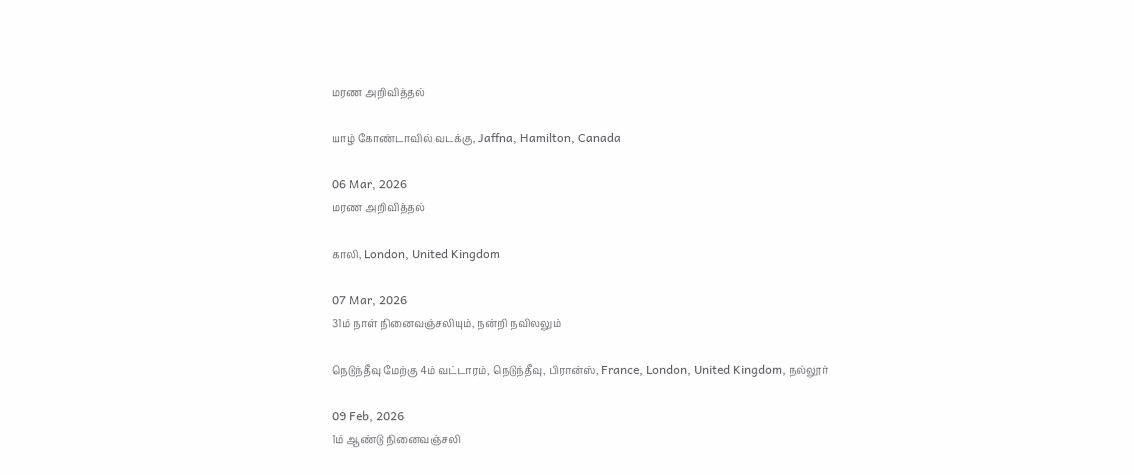மரண அறிவித்தல்

யாழ் கோண்டாவில் வடக்கு, Jaffna, Hamilton, Canada

06 Mar, 2026
மரண அறிவித்தல்

காலி, London, United Kingdom

07 Mar, 2026
31ம் நாள் நினைவஞ்சலியும், நன்றி நவிலலும்

நெடுந்தீவு மேற்கு 4ம் வட்டாரம், நெடுந்தீவு, பிரான்ஸ், France, London, United Kingdom, நல்லூர்

09 Feb, 2026
1ம் ஆண்டு நினைவஞ்சலி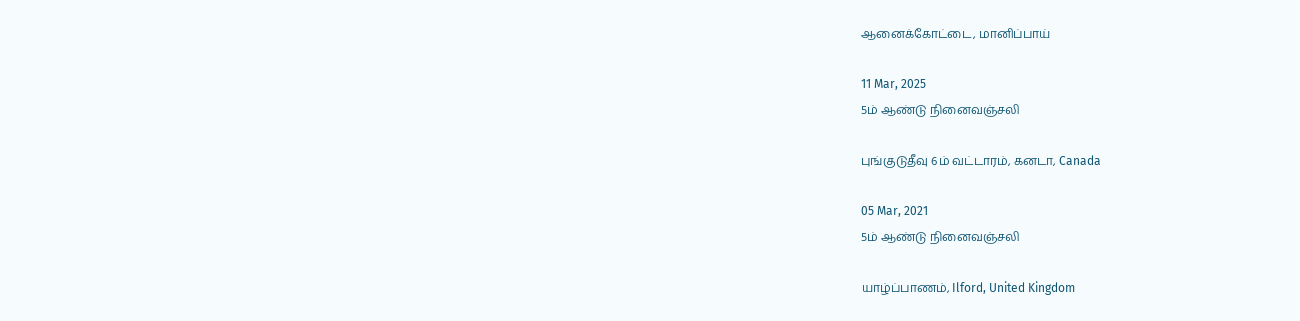ஆனைக்கோட்டை, மானிப்பாய்

11 Mar, 2025
5ம் ஆண்டு நினைவஞ்சலி

புங்குடுதீவு 6ம் வட்டாரம், கனடா, Canada

05 Mar, 2021
5ம் ஆண்டு நினைவஞ்சலி

யாழ்ப்பாணம், Ilford, United Kingdom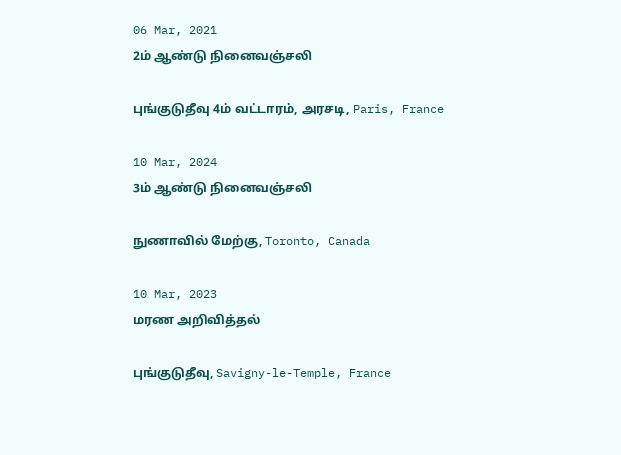06 Mar, 2021
2ம் ஆண்டு நினைவஞ்சலி

புங்குடுதீவு 4ம் வட்டாரம், அரசடி, Paris, France

10 Mar, 2024
3ம் ஆண்டு நினைவஞ்சலி

நுணாவில் மேற்கு, Toronto, Canada

10 Mar, 2023
மரண அறிவித்தல்

புங்குடுதீவு, Savigny-le-Temple, France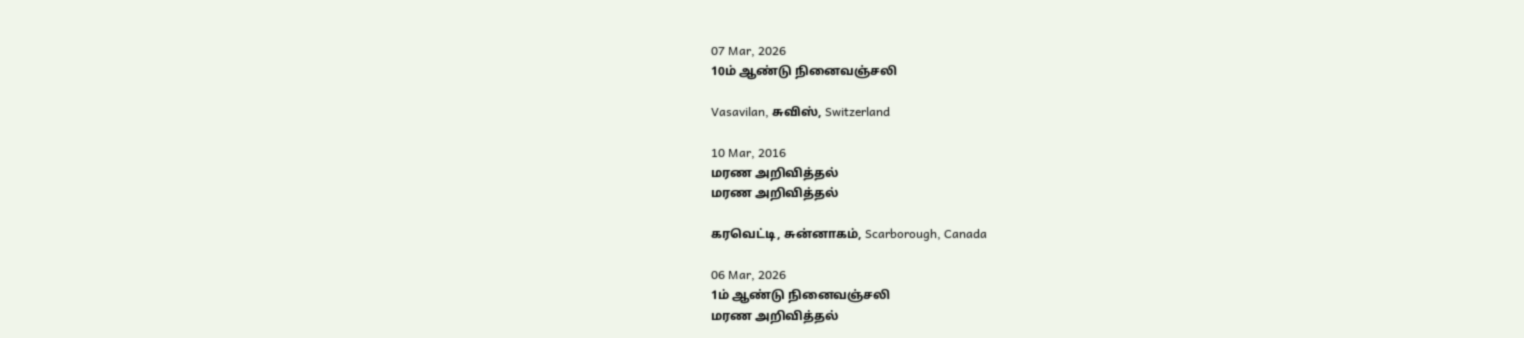07 Mar, 2026
10ம் ஆண்டு நினைவஞ்சலி

Vasavilan, சுவிஸ், Switzerland

10 Mar, 2016
மரண அறிவித்தல்
மரண அறிவித்தல்

கரவெட்டி, சுன்னாகம், Scarborough, Canada

06 Mar, 2026
1ம் ஆண்டு நினைவஞ்சலி
மரண அறிவித்தல்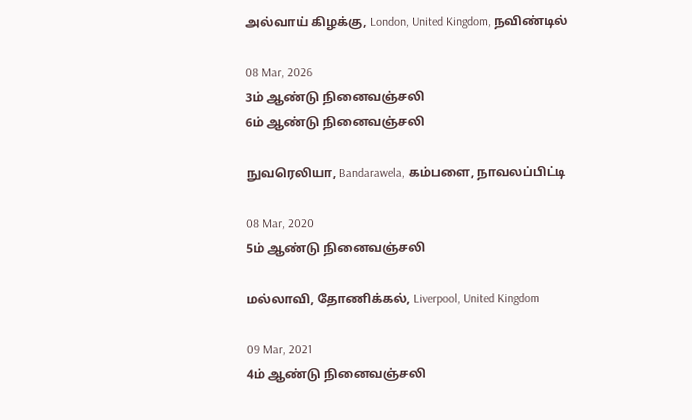அல்வாய் கிழக்கு, London, United Kingdom, நவிண்டில்

08 Mar, 2026
3ம் ஆண்டு நினைவஞ்சலி
6ம் ஆண்டு நினைவஞ்சலி

நுவரெலியா, Bandarawela, கம்பளை, நாவலப்பிட்டி

08 Mar, 2020
5ம் ஆண்டு நினைவஞ்சலி

மல்லாவி, தோணிக்கல், Liverpool, United Kingdom

09 Mar, 2021
4ம் ஆண்டு நினைவஞ்சலி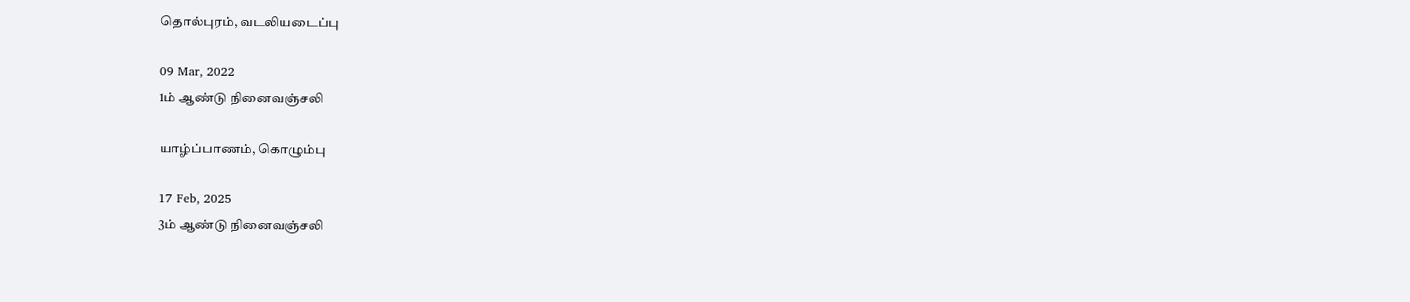தொல்புரம், வடலியடைப்பு

09 Mar, 2022
1ம் ஆண்டு நினைவஞ்சலி

யாழ்ப்பாணம், கொழும்பு

17 Feb, 2025
3ம் ஆண்டு நினைவஞ்சலி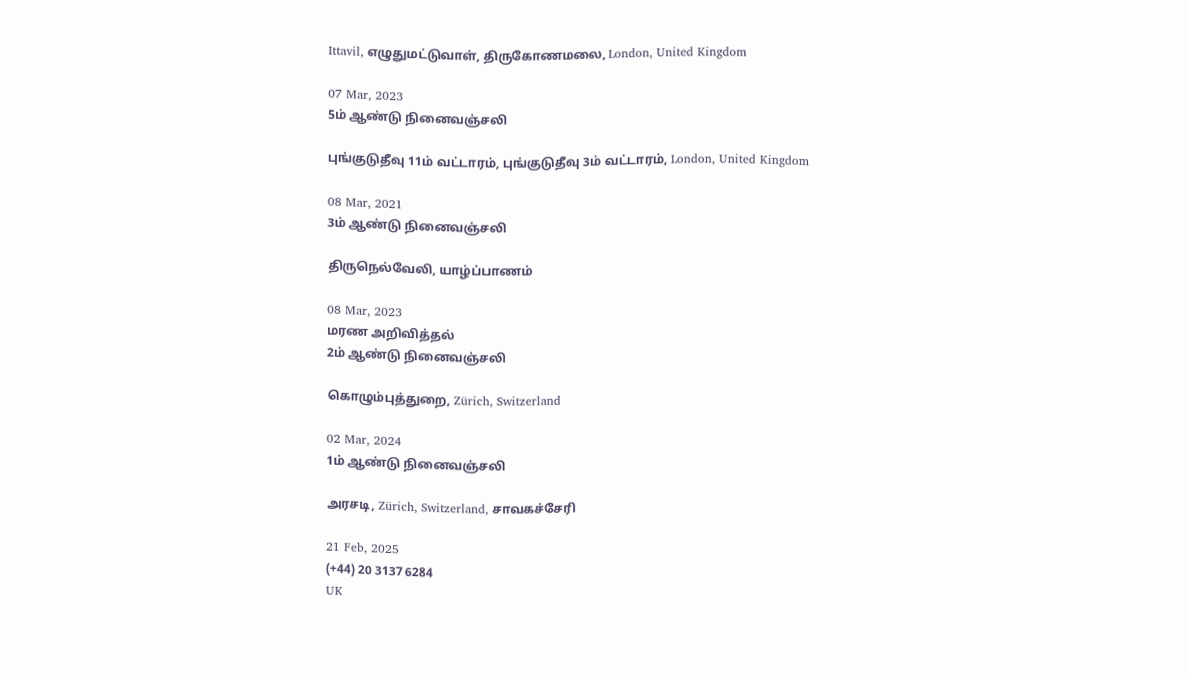Ittavil, எழுதுமட்டுவாள், திருகோணமலை, London, United Kingdom

07 Mar, 2023
5ம் ஆண்டு நினைவஞ்சலி

புங்குடுதீவு 11ம் வட்டாரம், புங்குடுதீவு 3ம் வட்டாரம், London, United Kingdom

08 Mar, 2021
3ம் ஆண்டு நினைவஞ்சலி

திருநெல்வேலி, யாழ்ப்பாணம்

08 Mar, 2023
மரண அறிவித்தல்
2ம் ஆண்டு நினைவஞ்சலி

கொழும்புத்துறை, Zürich, Switzerland

02 Mar, 2024
1ம் ஆண்டு நினைவஞ்சலி

அரசடி, Zürich, Switzerland, சாவகச்சேரி

21 Feb, 2025
(+44) 20 3137 6284
UK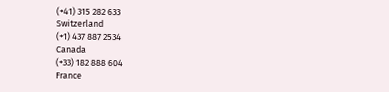(+41) 315 282 633
Switzerland
(+1) 437 887 2534
Canada
(+33) 182 888 604
France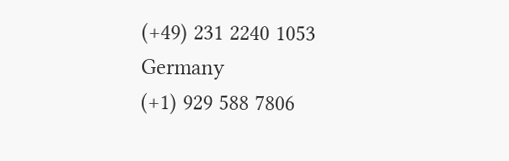(+49) 231 2240 1053
Germany
(+1) 929 588 7806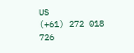US
(+61) 272 018 726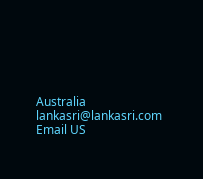Australia
lankasri@lankasri.com
Email US